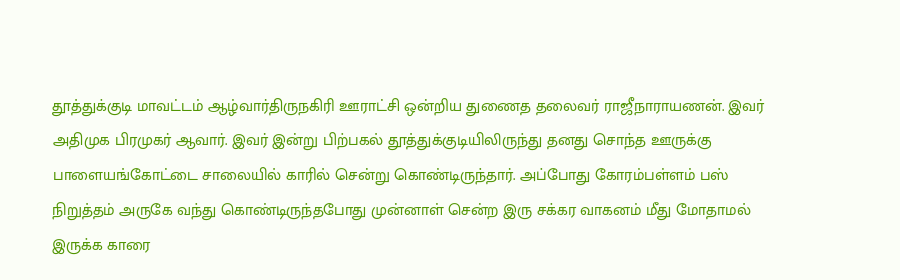தூத்துக்குடி மாவட்டம் ஆழ்வார்திருநகிரி ஊராட்சி ஒன்றிய துணைத தலைவர் ராஜீநாராயணன். இவர் அதிமுக பிரமுகர் ஆவார். இவர் இன்று பிற்பகல் தூத்துக்குடியிலிருந்து தனது சொந்த ஊருக்கு பாளையங்கோட்டை சாலையில் காரில் சென்று கொண்டிருந்தார். அப்போது கோரம்பள்ளம் பஸ் நிறுத்தம் அருகே வந்து கொண்டிருந்தபோது முன்னாள் சென்ற இரு சக்கர வாகனம் மீது மோதாமல் இருக்க காரை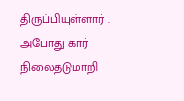திருப்பியுள்ளார் . அபோது கார் நிலைதடுமாறி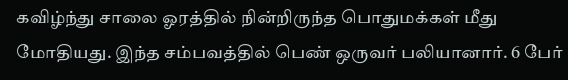கவிழ்ந்து சாலை ஓரத்தில் நின்றிருந்த பொதுமக்கள் மீது மோதியது. இந்த சம்பவத்தில் பெண் ஒருவர் பலியானார். 6 பேர்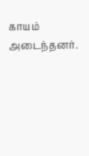காயம் அடைந்தனர்.